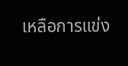เหลือการแข่ง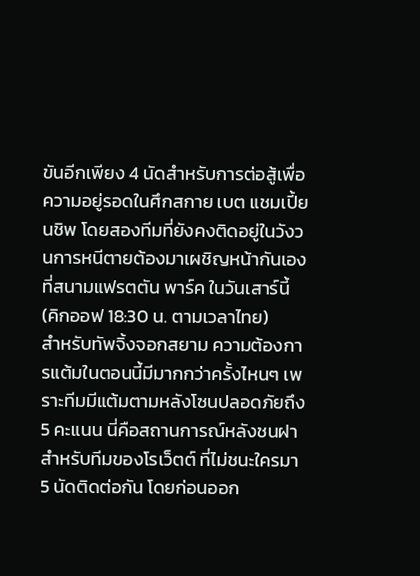ขันอีกเพียง 4 นัดสำหรับการต่อสู้เพื่อความอยู่รอดในศึกสกาย เบต แชมเปี้ยนชิพ โดยสองทีมที่ยังคงติดอยู่ในวังวนการหนีตายต้องมาเผชิญหน้ากันเองที่สนามแฟรตตัน พาร์ค ในวันเสาร์นี้ (คิกออฟ 18:30 น. ตามเวลาไทย)
สำหรับทัพจิ้งจอกสยาม ความต้องการแต้มในตอนนี้มีมากกว่าครั้งไหนๆ เพราะทีมมีแต้มตามหลังโซนปลอดภัยถึง 5 คะแนน นี่คือสถานการณ์หลังชนฝา สำหรับทีมของโรเว็ตต์ ที่ไม่ชนะใครมา 5 นัดติดต่อกัน โดยก่อนออก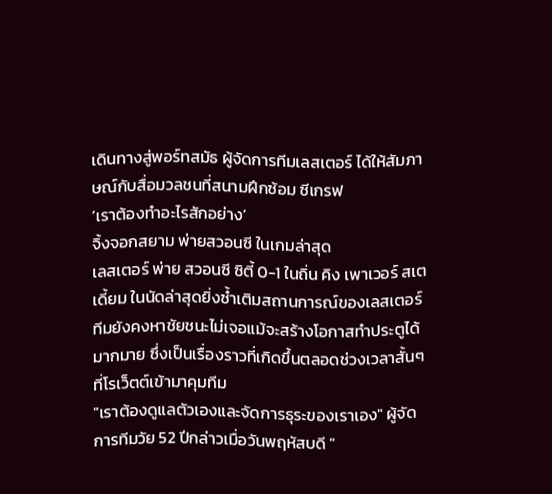เดินทางสู่พอร์ทสมัธ ผู้จัดการทีมเลสเตอร์ ได้ให้สัมภาษณ์กับสื่อมวลชนที่สนามฝึกซ้อม ซีเกรฟ
‘เราต้องทำอะไรสักอย่าง’
จิ้งจอกสยาม พ่ายสวอนซี ในเกมล่าสุด
เลสเตอร์ พ่าย สวอนซี ซิตี้ 0-1 ในถิ่น คิง เพาเวอร์ สเตเดี้ยม ในนัดล่าสุดยิ่งซ้ำเติมสถานการณ์ของเลสเตอร์ ทีมยังคงหาชัยชนะไม่เจอแม้จะสร้างโอกาสทำประตูได้มากมาย ซึ่งเป็นเรื่องราวที่เกิดขึ้นตลอดช่วงเวลาสั้นๆ ที่โรเว็ตต์เข้ามาคุมทีม
"เราต้องดูแลตัวเองและจัดการธุระของเราเอง" ผู้จัดการทีมวัย 52 ปีกล่าวเมื่อวันพฤหัสบดี "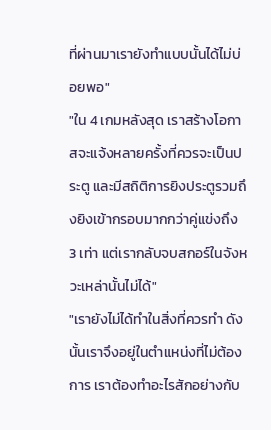ที่ผ่านมาเรายังทำแบบนั้นได้ไม่บ่อยพอ"
"ใน 4 เกมหลังสุด เราสร้างโอกาสจะแจ้งหลายครั้งที่ควรจะเป็นประตู และมีสถิติการยิงประตูรวมถึงยิงเข้ากรอบมากกว่าคู่แข่งถึง 3 เท่า แต่เรากลับจบสกอร์ในจังหวะเหล่านั้นไม่ได้"
"เรายังไม่ได้ทำในสิ่งที่ควรทำ ดังนั้นเราจึงอยู่ในตำแหน่งที่ไม่ต้องการ เราต้องทำอะไรสักอย่างกับ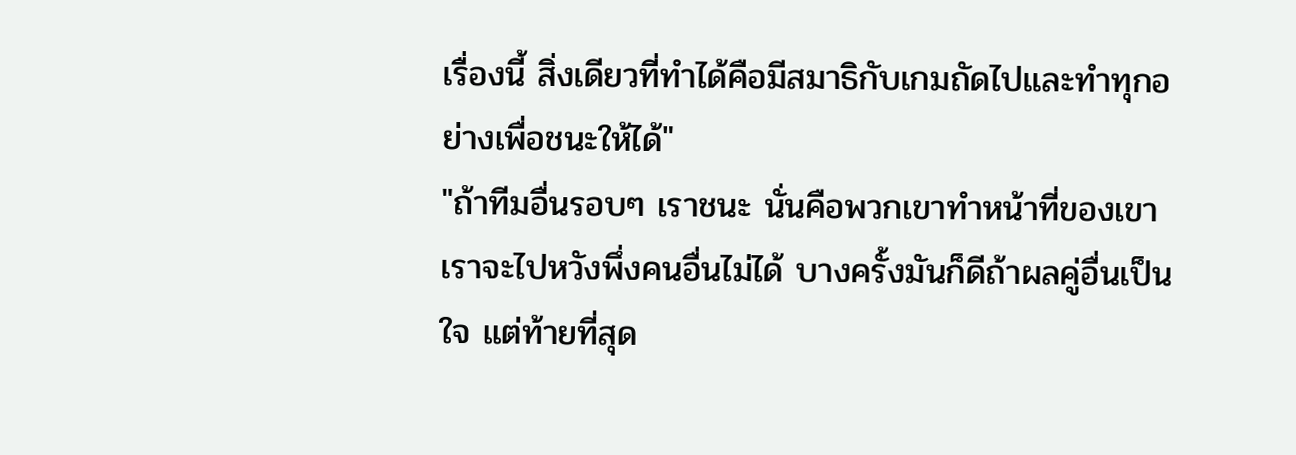เรื่องนี้ สิ่งเดียวที่ทำได้คือมีสมาธิกับเกมถัดไปและทำทุกอย่างเพื่อชนะให้ได้"
"ถ้าทีมอื่นรอบๆ เราชนะ นั่นคือพวกเขาทำหน้าที่ของเขา เราจะไปหวังพึ่งคนอื่นไม่ได้ บางครั้งมันก็ดีถ้าผลคู่อื่นเป็นใจ แต่ท้ายที่สุด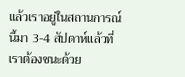แล้วเราอยู่ในสถานการณ์นี้มา 3-4 สัปดาห์แล้วที่เราต้องชนะด้วย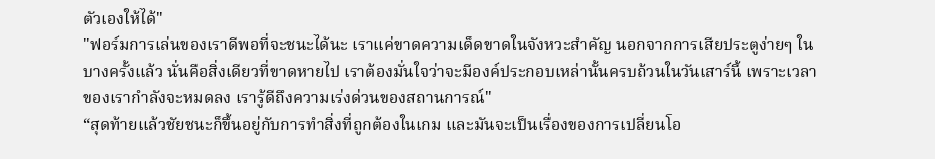ตัวเองให้ได้"
"ฟอร์มการเล่นของเราดีพอที่จะชนะได้นะ เราแค่ขาดความเด็ดขาดในจังหวะสำคัญ นอกจากการเสียประตูง่ายๆ ในบางครั้งแล้ว นั่นคือสิ่งเดียวที่ขาดหายไป เราต้องมั่นใจว่าจะมีองค์ประกอบเหล่านั้นครบถ้วนในวันเสาร์นี้ เพราะเวลาของเรากำลังจะหมดลง เรารู้ดีถึงความเร่งด่วนของสถานการณ์"
“สุดท้ายแล้วชัยชนะก็ขึ้นอยู่กับการทำสิ่งที่ถูกต้องในเกม และมันจะเป็นเรื่องของการเปลี่ยนโอ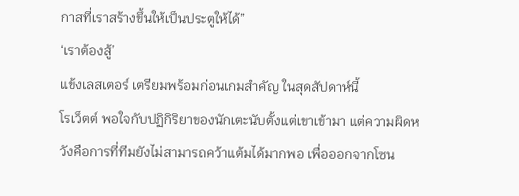กาสที่เราสร้างขึ้นให้เป็นประตูให้ได้”
‘เราต้องสู้’
แข้งเลสเตอร์ เตรียมพร้อมก่อนเกมสำคัญ ในสุดสัปดาห์นี้
โรเว็ตต์ พอใจกับปฏิกิริยาของนักเตะนับตั้งแต่เขาเข้ามา แต่ความผิดหวังคือการที่ทีมยังไม่สามารถคว้าแต้มได้มากพอ เพื่อออกจากโซน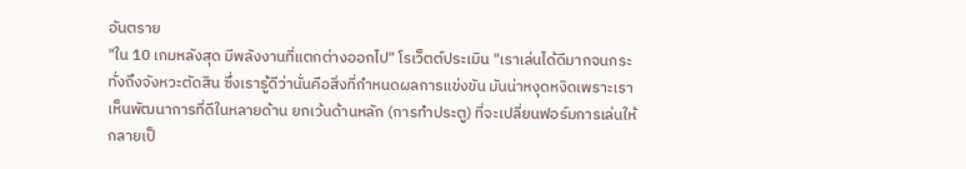อันตราย
"ใน 10 เกมหลังสุด มีพลังงานที่แตกต่างออกไป" โรเว็ตต์ประเมิน "เราเล่นได้ดีมากจนกระทั่งถึงจังหวะตัดสิน ซึ่งเรารู้ดีว่านั่นคือสิ่งที่กำหนดผลการแข่งขัน มันน่าหงุดหงิดเพราะเราเห็นพัฒนาการที่ดีในหลายด้าน ยกเว้นด้านหลัก (การทำประตู) ที่จะเปลี่ยนฟอร์มการเล่นให้กลายเป็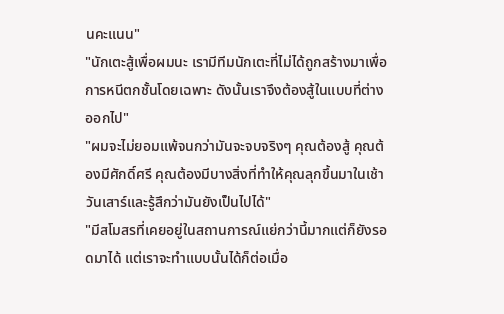นคะแนน"
"นักเตะสู้เพื่อผมนะ เรามีทีมนักเตะที่ไม่ได้ถูกสร้างมาเพื่อการหนีตกชั้นโดยเฉพาะ ดังนั้นเราจึงต้องสู้ในแบบที่ต่างออกไป"
"ผมจะไม่ยอมแพ้จนกว่ามันจะจบจริงๆ คุณต้องสู้ คุณต้องมีศักดิ์ศรี คุณต้องมีบางสิ่งที่ทำให้คุณลุกขึ้นมาในเช้าวันเสาร์และรู้สึกว่ามันยังเป็นไปได้"
"มีสโมสรที่เคยอยู่ในสถานการณ์แย่กว่านี้มากแต่ก็ยังรอดมาได้ แต่เราจะทำแบบนั้นได้ก็ต่อเมื่อ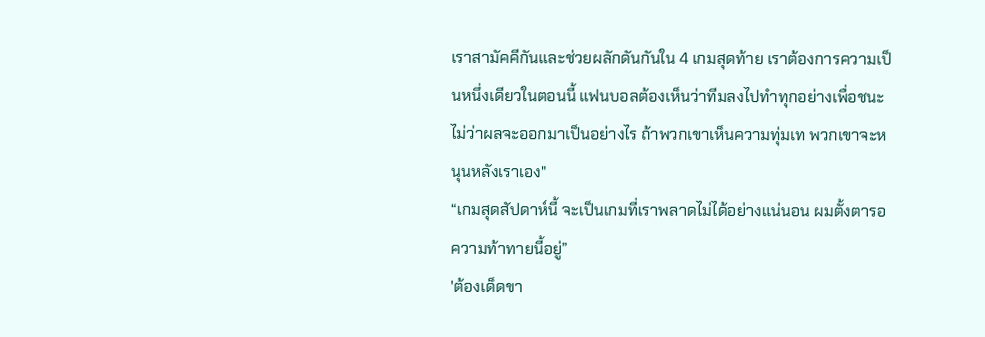เราสามัคคีกันและช่วยผลักดันกันใน 4 เกมสุดท้าย เราต้องการความเป็นหนึ่งเดียวในตอนนี้ แฟนบอลต้องเห็นว่าทีมลงไปทำทุกอย่างเพื่อชนะ ไม่ว่าผลจะออกมาเป็นอย่างไร ถ้าพวกเขาเห็นความทุ่มเท พวกเขาจะหนุนหลังเราเอง"
“เกมสุดสัปดาห์นี้ จะเป็นเกมที่เราพลาดไม่ได้อย่างแน่นอน ผมตั้งตารอความท้าทายนี้อยู่”
'ต้องเด็ดขา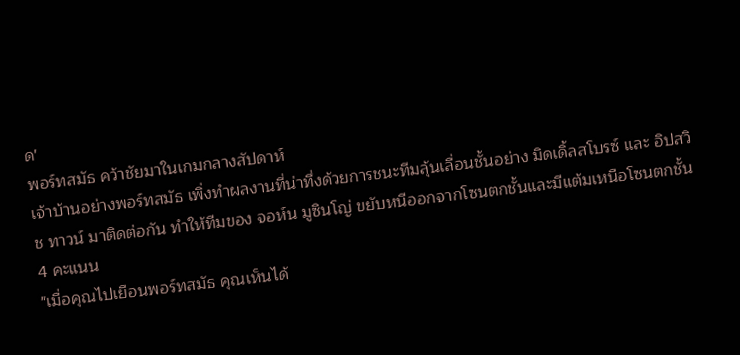ด'
พอร์ทสมัธ คว้าชัยมาในเกมกลางสัปดาห์
เจ้าบ้านอย่างพอร์ทสมัธ เพิ่งทำผลงานที่น่าทึ่งด้วยการชนะทีมลุ้นเลื่อนชั้นอย่าง มิดเดิ้ลสโบรซ์ และ อิปสวิช ทาวน์ มาติดต่อกัน ทำให้ทีมของ จอห์น มูซินโญ่ ขยับหนีออกจากโซนตกชั้นและมีแต้มเหนือโซนตกชั้น 4 คะแนน
"เมื่อคุณไปเยือนพอร์ทสมัธ คุณเห็นได้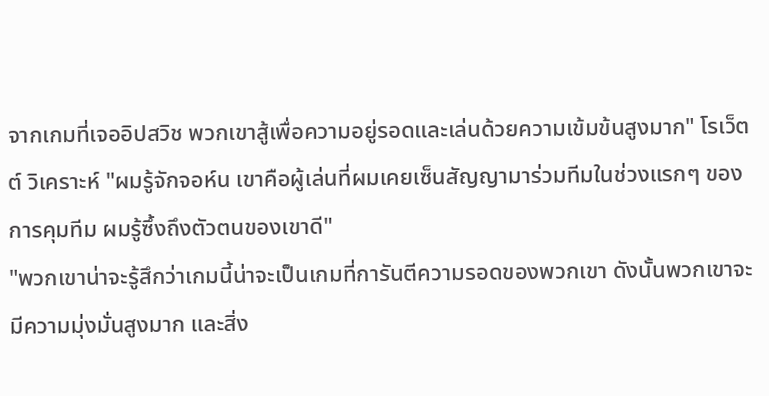จากเกมที่เจออิปสวิช พวกเขาสู้เพื่อความอยู่รอดและเล่นด้วยความเข้มข้นสูงมาก" โรเว็ตต์ วิเคราะห์ "ผมรู้จักจอห์น เขาคือผู้เล่นที่ผมเคยเซ็นสัญญามาร่วมทีมในช่วงแรกๆ ของการคุมทีม ผมรู้ซึ้งถึงตัวตนของเขาดี"
"พวกเขาน่าจะรู้สึกว่าเกมนี้น่าจะเป็นเกมที่การันตีความรอดของพวกเขา ดังนั้นพวกเขาจะมีความมุ่งมั่นสูงมาก และสิ่ง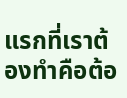แรกที่เราต้องทำคือต้อ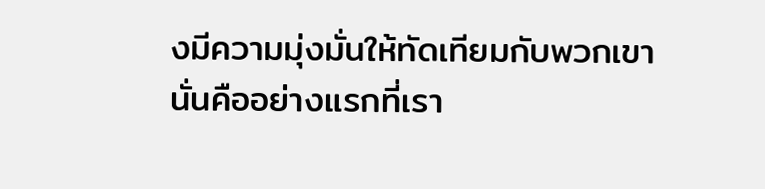งมีความมุ่งมั่นให้ทัดเทียมกับพวกเขา นั่นคืออย่างแรกที่เรา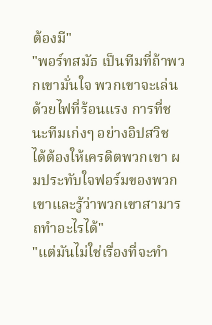ต้องมี"
"พอร์ทสมัธ เป็นทีมที่ถ้าพวกเขามั่นใจ พวกเขาจะเล่นด้วยไฟที่ร้อนแรง การที่ชนะทีมเก่งๆ อย่างอิปสวิช ได้ต้องให้เครดิตพวกเขา ผมประทับใจฟอร์มของพวกเขาและรู้ว่าพวกเขาสามารถทำอะไรได้"
"แต่มันไม่ใช่เรื่องที่จะทำ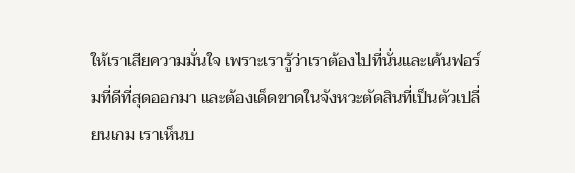ให้เราเสียความมั่นใจ เพราะเรารู้ว่าเราต้องไปที่นั่นและเค้นฟอร์มที่ดีที่สุดออกมา และต้องเด็ดขาดในจังหวะตัดสินที่เป็นตัวเปลี่ยนเกม เราเห็นบ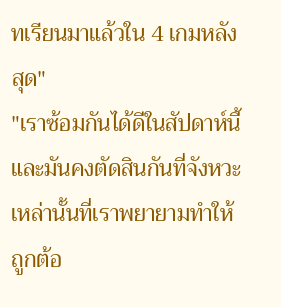ทเรียนมาแล้วใน 4 เกมหลังสุด"
"เราซ้อมกันได้ดีในสัปดาห์นี้ และมันคงตัดสินกันที่จังหวะเหล่านั้นที่เราพยายามทำให้ถูกต้อ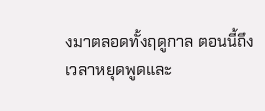งมาตลอดทั้งฤดูกาล ตอนนี้ถึงเวลาหยุดพูดและ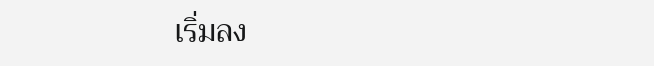เริ่มลง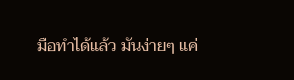มือทำได้แล้ว มันง่ายๆ แค่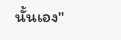นั้นเอง"